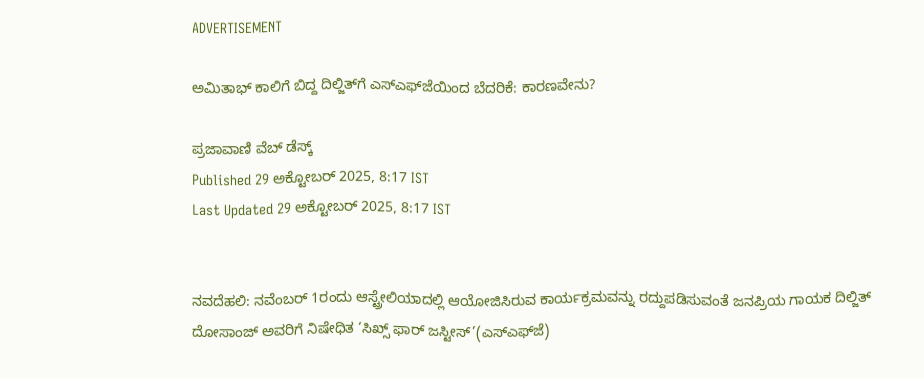ADVERTISEMENT

ಅಮಿತಾಭ್ ಕಾಲಿಗೆ ಬಿದ್ದ ದಿಲ್ಜಿತ್‌ಗೆ ಎಸ್‌ಎಫ್‌ಜೆಯಿಂದ ಬೆದರಿಕೆ: ಕಾರಣವೇನು?

ಪ್ರಜಾವಾಣಿ ವೆಬ್‌ ಡೆಸ್ಕ್‌
Published 29 ಅಕ್ಟೋಬರ್ 2025, 8:17 IST
Last Updated 29 ಅಕ್ಟೋಬರ್ 2025, 8:17 IST


ನವದೆಹಲಿ: ನವೆಂಬರ್ 1ರಂದು ಆಸ್ಟ್ರೇಲಿಯಾದಲ್ಲಿ ಆಯೋಜಿಸಿರುವ ಕಾರ್ಯಕ್ರಮವನ್ನು ರದ್ದುಪಡಿಸುವಂತೆ ಜನಪ್ರಿಯ ಗಾಯಕ ದಿಲ್ಜಿತ್ ದೋಸಾಂಜ್‌ ಅವರಿಗೆ ನಿಷೇಧಿತ ‘ಸಿಖ್ಸ್ ಫಾರ್ ಜಸ್ಟೀಸ್’(ಎಸ್‌ಎಫ್‌ಜೆ)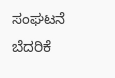ಸಂಘಟನೆ ಬೆದರಿಕೆ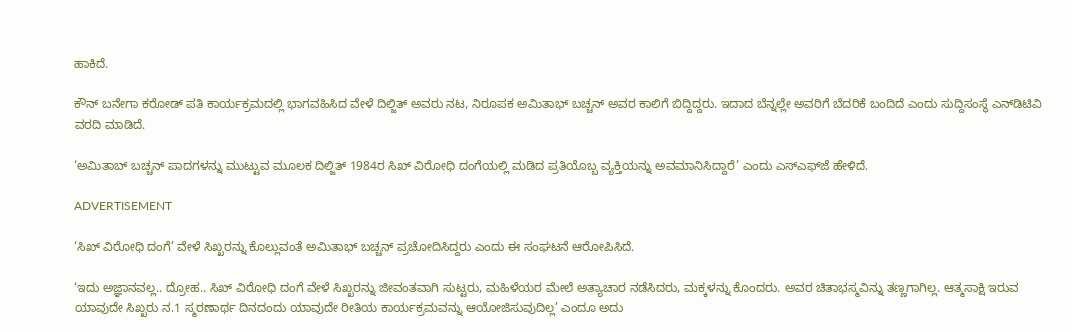ಹಾಕಿದೆ.

ಕೌನ್‌ ಬನೇಗಾ ಕರೋಡ್ ಪತಿ ಕಾರ್ಯಕ್ರಮದಲ್ಲಿ ಭಾಗವಹಿಸಿದ ವೇಳೆ ದಿಲ್ಜಿತ್ ಅವರು ನಟ, ನಿರೂಪಕ ಅಮಿತಾಭ್‌ ಬಚ್ಚನ್‌ ಅವರ ಕಾಲಿಗೆ ಬಿದ್ದಿದ್ದರು. ಇದಾದ ಬೆನ್ನಲ್ಲೇ ಅವರಿಗೆ ಬೆದರಿಕೆ ಬಂದಿದೆ ಎಂದು ಸುದ್ದಿಸಂಸ್ಥೆ ಎನ್‌ಡಿಟಿವಿ ವರದಿ ಮಾಡಿದೆ.

‘ಅಮಿತಾಬ್ ಬಚ್ಚನ್ ಪಾದಗಳನ್ನು ಮುಟ್ಟುವ ಮೂಲಕ ದಿಲ್ಜಿತ್ 1984ರ ಸಿಖ್‌ ವಿರೋಧಿ ದಂಗೆಯಲ್ಲಿ ಮಡಿದ ಪ್ರತಿಯೊಬ್ಬ ವ್ಯಕ್ತಿಯನ್ನು ಅವಮಾನಿಸಿದ್ದಾರೆ’ ಎಂದು ಎಸ್‌ಎಫ್‌ಜೆ ಹೇಳಿದೆ.

ADVERTISEMENT

‘ಸಿಖ್ ವಿರೋಧಿ ದಂಗೆ’ ವೇಳೆ ಸಿಖ್ಖರನ್ನು ಕೊಲ್ಲುವಂತೆ ಅಮಿತಾಭ್ ಬಚ್ಚನ್‌ ಪ್ರಚೋದಿಸಿದ್ದರು ಎಂದು ಈ ಸಂಘಟನೆ ಆರೋಪಿಸಿದೆ.

‘ಇದು ಅಜ್ಞಾನವಲ್ಲ.. ದ್ರೋಹ.. ಸಿಖ್‌ ವಿರೋಧಿ ದಂಗೆ ವೇಳೆ ಸಿಖ್ಖರನ್ನು ಜೀವಂತವಾಗಿ ಸುಟ್ಟರು, ಮಹಿಳೆಯರ ಮೇಲೆ ಅತ್ಯಾಚಾರ ನಡೆಸಿದರು, ಮಕ್ಕಳನ್ನು ಕೊಂದರು. ಅವರ ಚಿತಾಭಸ್ಮವಿನ್ನು ತಣ್ಣಗಾಗಿಲ್ಲ. ಆತ್ಮಸಾಕ್ಷಿ ಇರುವ ಯಾವುದೇ ಸಿಖ್ಖರು ನ.1 ಸ್ಮರಣಾರ್ಥ ದಿನದಂದು ಯಾವುದೇ ರೀತಿಯ ಕಾರ್ಯಕ್ರಮವನ್ನು ಆಯೋಜಿಸುವುದಿಲ್ಲ’ ಎಂದೂ ಅದು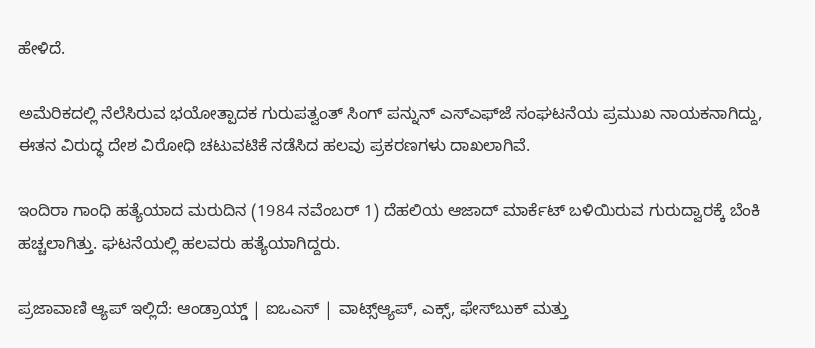ಹೇಳಿದೆ.

ಅಮೆರಿಕದಲ್ಲಿ ನೆಲೆಸಿರುವ ಭಯೋತ್ಪಾದಕ ಗುರುಪತ್ವಂತ್ ಸಿಂಗ್ ಪನ್ನುನ್ ಎಸ್‌ಎಫ್‌ಜೆ ಸಂಘಟನೆಯ ‍ಪ್ರಮುಖ ನಾಯಕನಾಗಿದ್ದು, ಈತನ ವಿರುದ್ಧ ದೇಶ ವಿರೋಧಿ ಚಟುವಟಿಕೆ ನಡೆಸಿದ ಹಲವು ಪ್ರಕರಣಗಳು ದಾಖಲಾಗಿವೆ.

ಇಂದಿರಾ ಗಾಂಧಿ ಹತ್ಯೆಯಾದ ಮರುದಿನ (1984 ನವೆಂಬರ್‌ 1) ದೆಹಲಿಯ ಆಜಾದ್‌ ಮಾರ್ಕೆಟ್‌ ಬಳಿಯಿರುವ ಗುರುದ್ವಾರಕ್ಕೆ ಬೆಂಕಿ ಹಚ್ಚಲಾಗಿತ್ತು. ಘಟನೆಯಲ್ಲಿ ಹಲವರು ಹತ್ಯೆಯಾಗಿದ್ದರು.

ಪ್ರಜಾವಾಣಿ ಆ್ಯಪ್ ಇಲ್ಲಿದೆ: ಆಂಡ್ರಾಯ್ಡ್ | ಐಒಎಸ್ | ವಾಟ್ಸ್ಆ್ಯಪ್, ಎಕ್ಸ್, ಫೇಸ್‌ಬುಕ್ ಮತ್ತು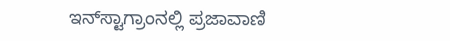ಇನ್‌ಸ್ಟಾಗ್ರಾಂನಲ್ಲಿ ಪ್ರಜಾವಾಣಿ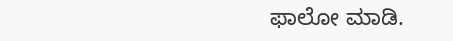ಫಾಲೋ ಮಾಡಿ.